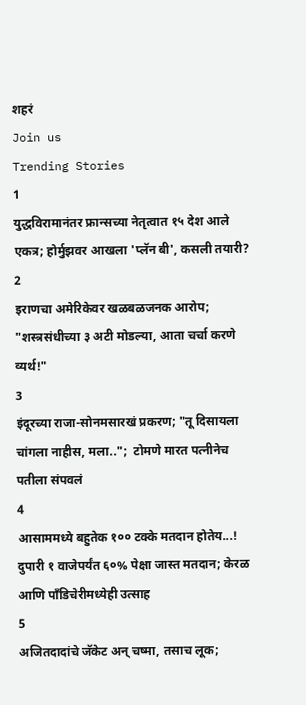शहरं
Join us
Trending Stories
1
युद्धविरामानंतर फ्रान्सच्या नेतृत्वात १५ देश आले एकत्र; होर्मुझवर आखला 'प्लॅन बी', कसली तयारी?
2
इराणचा अमेरिकेवर खळबळजनक आरोप; "शस्त्रसंधीच्या ३ अटी मोडल्या, आता चर्चा करणे व्यर्थ!"
3
इंदूरच्या राजा-सोनमसारखं प्रकरण; "तू दिसायला चांगला नाहीस, मला..";  टोमणे मारत पत्नीनेच पतीला संपवलं
4
आसाममध्ये बहुतेक १०० टक्के मतदान होतेय...! दुपारी १ वाजेपर्यंत ६०% पेक्षा जास्त मतदान; केरळ आणि पाँडिचेरीमध्येही उत्साह
5
अजितदादांचे जॅकेट अन् चष्मा, तसाच लूक;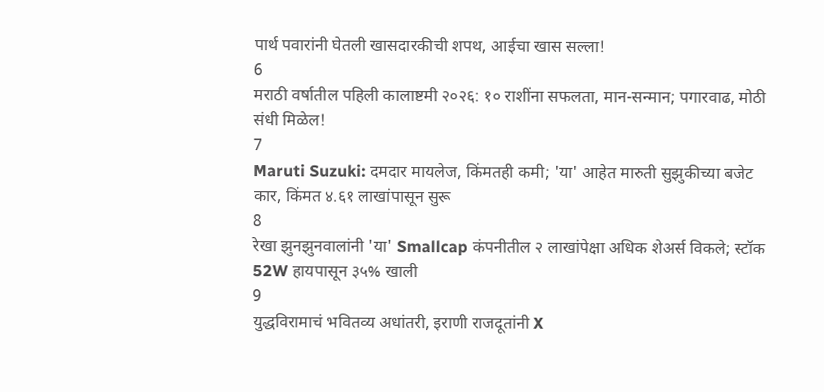पार्थ पवारांनी घेतली खासदारकीची शपथ, आईचा खास सल्ला!
6
मराठी वर्षातील पहिली कालाष्टमी २०२६: १० राशींना सफलता, मान-सन्मान; पगारवाढ, मोठी संधी मिळेल!
7
Maruti Suzuki: दमदार मायलेज, किंमतही कमी; 'या' आहेत मारुती सुझुकीच्या बजेट कार, किंमत ४.६१ लाखांपासून सुरू
8
रेखा झुनझुनवालांनी 'या' Smallcap कंपनीतील २ लाखांपेक्षा अधिक शेअर्स विकले; स्टॉक 52W हायपासून ३५% खाली
9
युद्धविरामाचं भवितव्य अधांतरी, इराणी राजदूतांनी X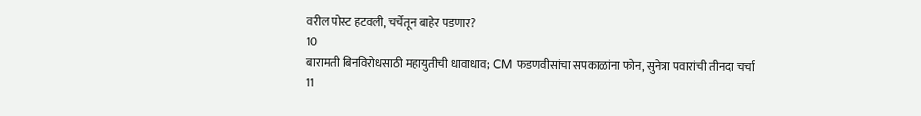वरील पोस्ट हटवली, चर्चेतून बाहेर पडणार?
10
बारामती बिनविरोधसाठी महायुतीची धावाधाव; CM फडणवीसांचा सपकाळांना फोन, सुनेत्रा पवारांची तीनदा चर्चा
11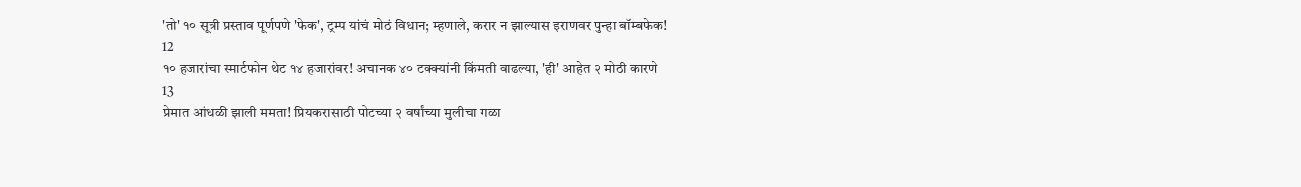'तो' १० सूत्री प्रस्ताव पूर्णपणे 'फेक', ट्रम्प यांचं मोठं विधान; म्हणाले, करार न झाल्यास इराणवर पुन्हा बॉम्बफेक!
12
१० हजारांचा स्मार्टफोन थेट १४ हजारांवर! अचानक ४० टक्क्यांनी किंमती वाढल्या, 'ही' आहेत २ मोठी कारणे
13
प्रेमात आंधळी झाली ममता! प्रियकरासाठी पोटच्या २ वर्षांच्या मुलीचा गळा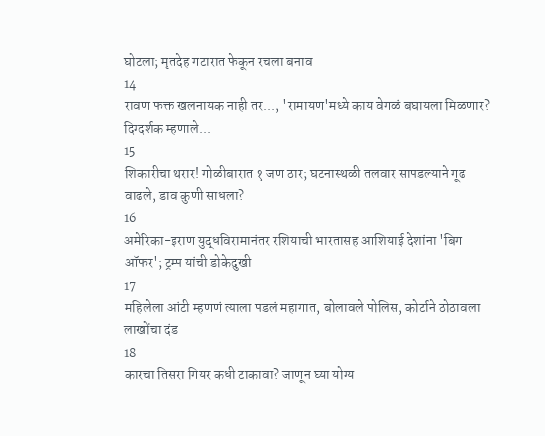घोटला; मृतदेह गटारात फेकून रचला बनाव
14
रावण फक्त खलनायक नाही तर..., 'रामायण'मध्ये काय वेगळं बघायला मिळणार? दिग्दर्शक म्हणाले...
15
शिकारीचा थरार! गोळीबारात १ जण ठार; घटनास्थळी तलवार सापडल्याने गूढ वाढले, डाव कुणी साधला?
16
अमेरिका-इराण युद्धविरामानंतर रशियाची भारतासह आशियाई देशांना 'बिग ऑफर'; ट्रम्प यांची डोकेदुखी
17
महिलेला आंटी म्हणणं त्याला पडलं महागात, बोलावले पोलिस, कोर्टाने ठोठावला लाखोंचा दंड
18
कारचा तिसरा गियर कधी टाकावा? जाणून घ्या योग्य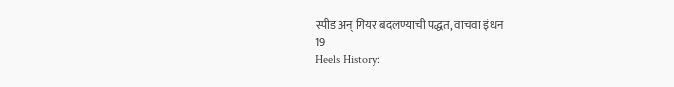स्पीड अन् गियर बदलण्याची पद्धत, वाचवा इंधन
19
Heels History: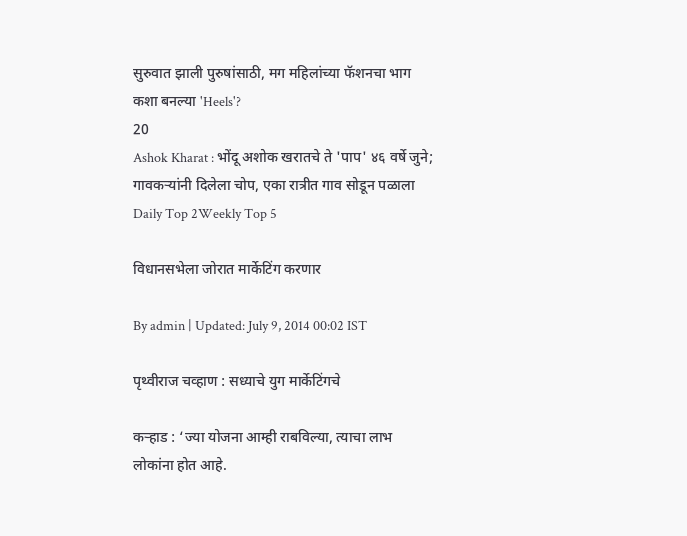सुरुवात झाली पुरुषांसाठी, मग महिलांच्या फॅशनचा भाग कशा बनल्या 'Heels'?
20
Ashok Kharat : भोंदू अशोक खरातचे ते 'पाप' ४६ वर्षे जुने; गावकऱ्यांनी दिलेला चोप, एका रात्रीत गाव सोडून पळाला
Daily Top 2Weekly Top 5

विधानसभेला जोरात मार्केटिंग करणार

By admin | Updated: July 9, 2014 00:02 IST

पृथ्वीराज चव्हाण : सध्याचे युग मार्केटिंगचे

कऱ्हाड : ‘ज्या योजना आम्ही राबविल्या, त्याचा लाभ लोकांना होत आहे.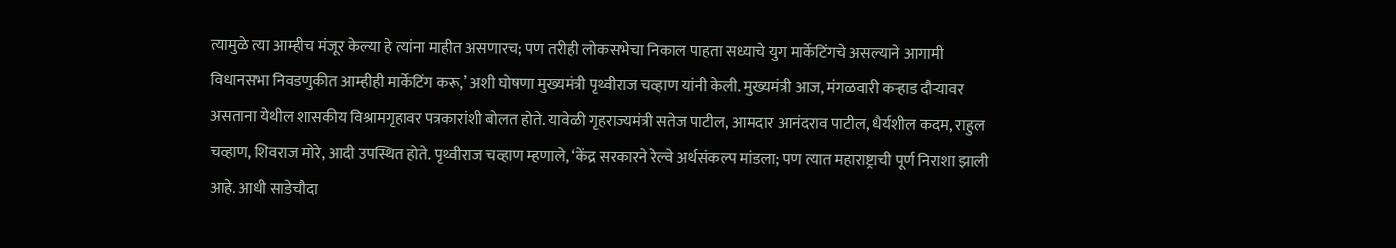त्यामुळे त्या आम्हीच मंजूर केल्या हे त्यांना माहीत असणारच; पण तरीही लोकसभेचा निकाल पाहता सध्याचे युग मार्केटिंगचे असल्याने आगामी विधानसभा निवडणुकीत आम्हीही मार्केटिंग करू,’ अशी घोषणा मुख्यमंत्री पृथ्वीराज चव्हाण यांनी केली. मुख्यमंत्री आज, मंगळवारी कऱ्हाड दौऱ्यावर असताना येथील शासकीय विश्रामगृहावर पत्रकारांशी बोलत होते. यावेळी गृहराज्यमंत्री सतेज पाटील, आमदार आनंदराव पाटील, धैर्यशील कदम, राहुल चव्हाण, शिवराज मोरे, आदी उपस्थित होते. पृथ्वीराज चव्हाण म्हणाले, ‘केंद्र सरकारने रेल्वे अर्थसंकल्प मांडला; पण त्यात महाराष्ट्राची पूर्ण निराशा झाली आहे. आधी साडेचौदा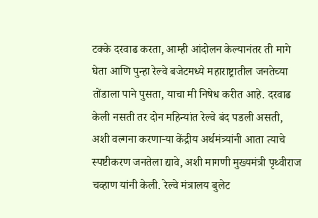टक्के दरवाढ करता, आम्ही आंदोलन केल्यानंतर ती मागे घेता आणि पुन्हा रेल्वे बजेटमध्ये महाराष्ट्रातील जनतेच्या तोंडाला पाने पुसता, याचा मी निषेध करीत आहे. दरवाढ केली नसती तर दोन महिन्यांत रेल्वे बंद पडली असती, अशी वल्गना करणाऱ्या केंद्रीय अर्थमंत्र्यांनी आता त्याचे स्पष्टीकरण जनतेला द्यावे, अशी मागणी मुख्यमंत्री पृथ्वीराज चव्हाण यांनी केली. रेल्वे मंत्रालय बुलेट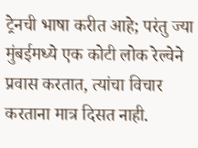ट्रेनची भाषा करीत आहे; परंतु ज्या मुंबईमध्ये एक कोटी लोक रेल्वेने प्रवास करतात, त्यांचा विचार करताना मात्र दिसत नाही.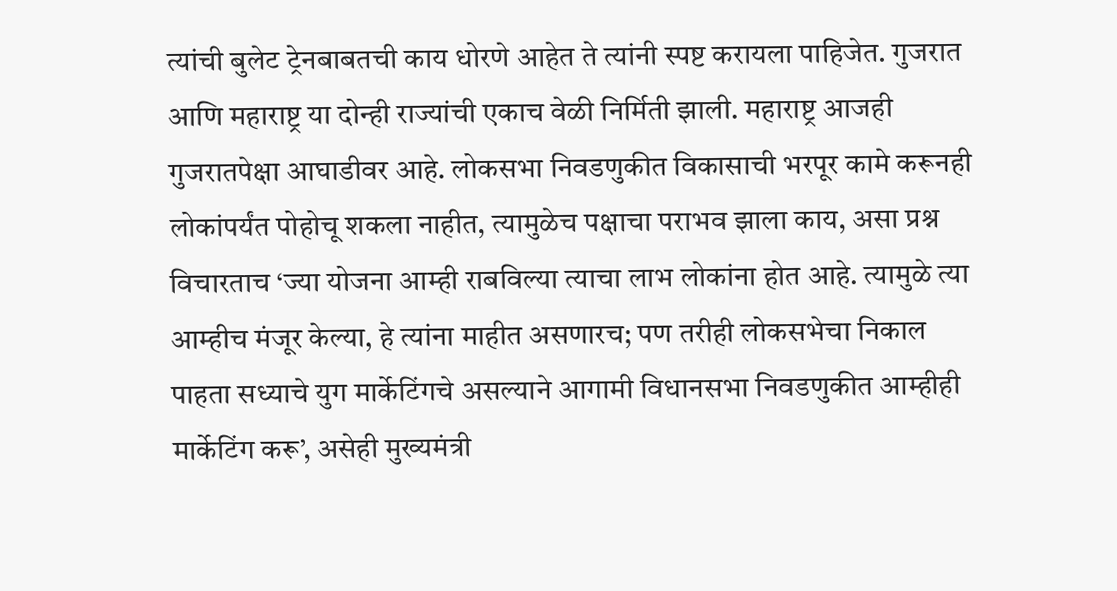त्यांची बुलेट ट्रेनबाबतची काय धोरणे आहेत ते त्यांनी स्पष्ट करायला पाहिजेत. गुजरात आणि महाराष्ट्र या दोन्ही राज्यांची एकाच वेळी निर्मिती झाली. महाराष्ट्र आजही गुजरातपेक्षा आघाडीवर आहे. लोकसभा निवडणुकीत विकासाची भरपूर कामे करूनही लोकांपर्यंत पोहोचू शकला नाहीत, त्यामुळेच पक्षाचा पराभव झाला काय, असा प्रश्न विचारताच ‘ज्या योजना आम्ही राबविल्या त्याचा लाभ लोकांना होत आहे. त्यामुळे त्या आम्हीच मंजूर केल्या, हे त्यांना माहीत असणारच; पण तरीही लोकसभेचा निकाल पाहता सध्याचे युग मार्केटिंगचे असल्याने आगामी विधानसभा निवडणुकीत आम्हीही मार्केटिंग करू’, असेही मुख्यमंत्री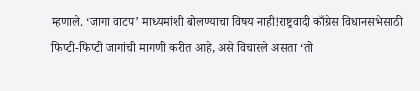म्हणाले. ‘जागा वाटप’ माध्यमांशी बोलण्याचा विषय नाही!राष्ट्रवादी काँग्रेस विधानसभेसाठी फिप्टी-फिप्टी जागांची मागणी करीत आहे, असे विचारले असता ‘तो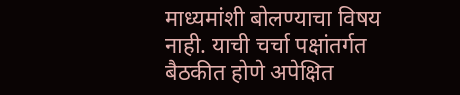माध्यमांशी बोलण्याचा विषय नाही. याची चर्चा पक्षांतर्गत बैठकीत होणे अपेक्षित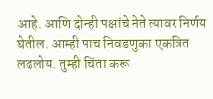आहे. आणि दोन्ही पक्षांचे नेते त्यावर निर्णय घेतील. आम्ही पाच निवडणुका एकत्रित लढलोय. तुम्ही चिंता करू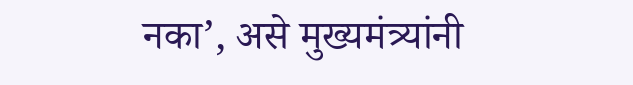नका’, असे मुख्यमंत्र्यांनी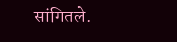सांगितले.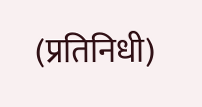(प्रतिनिधी)